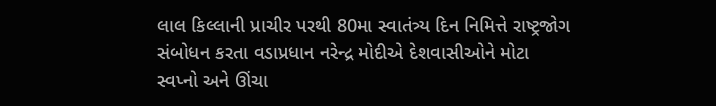લાલ કિલ્લાની પ્રાચીર પરથી 80મા સ્વાતંત્ર્ય દિન નિમિત્તે રાષ્ટ્રજોગ સંબોધન કરતા વડાપ્રધાન નરેન્દ્ર મોદીએ દેશવાસીઓને મોટા સ્વપ્નો અને ઊંચા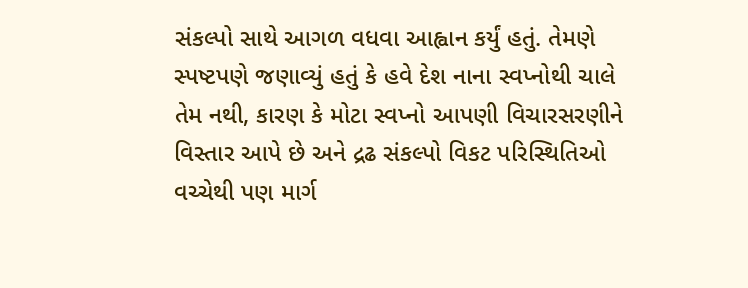સંકલ્પો સાથે આગળ વધવા આહ્વાન કર્યું હતું. તેમણે સ્પષ્ટપણે જણાવ્યું હતું કે હવે દેશ નાના સ્વપ્નોથી ચાલે તેમ નથી, કારણ કે મોટા સ્વપ્નો આપણી વિચારસરણીને વિસ્તાર આપે છે અને દ્રઢ સંકલ્પો વિકટ પરિસ્થિતિઓ વચ્ચેથી પણ માર્ગ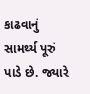કાઢવાનું સામર્થ્ય પૂરું પાડે છે. જ્યારે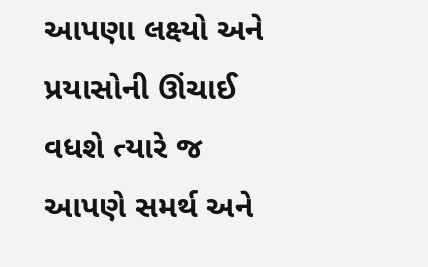આપણા લક્ષ્યો અને પ્રયાસોની ઊંચાઈ વધશે ત્યારે જ આપણે સમર્થ અને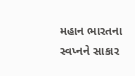મહાન ભારતના સ્વપ્નને સાકાર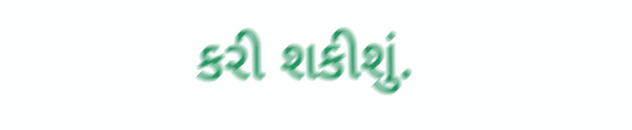કરી શકીશું.